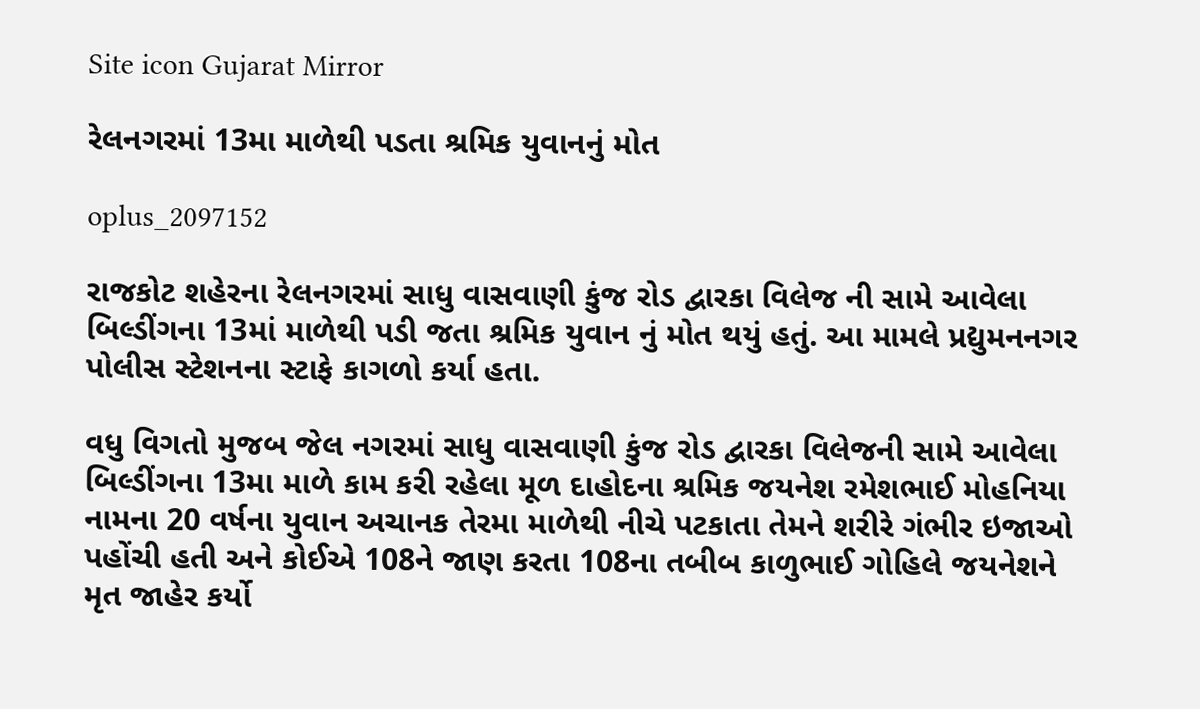Site icon Gujarat Mirror

રેલનગરમાં 13મા માળેથી પડતા શ્રમિક યુવાનનું મોત

oplus_2097152

રાજકોટ શહેરના રેલનગરમાં સાધુ વાસવાણી કુંજ રોડ દ્વારકા વિલેજ ની સામે આવેલા બિલ્ડીંગના 13માં માળેથી પડી જતા શ્રમિક યુવાન નું મોત થયું હતું. આ મામલે પ્રદ્યુમનનગર પોલીસ સ્ટેશનના સ્ટાફે કાગળો કર્યા હતા.

વધુ વિગતો મુજબ જેલ નગરમાં સાધુ વાસવાણી કુંજ રોડ દ્વારકા વિલેજની સામે આવેલા બિલ્ડીંગના 13મા માળે કામ કરી રહેલા મૂળ દાહોદના શ્રમિક જયનેશ રમેશભાઈ મોહનિયા નામના 20 વર્ષના યુવાન અચાનક તેરમા માળેથી નીચે પટકાતા તેમને શરીરે ગંભીર ઇજાઓ પહોંચી હતી અને કોઈએ 108ને જાણ કરતા 108ના તબીબ કાળુભાઈ ગોહિલે જયનેશને મૃત જાહેર કર્યો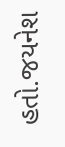હતો.જયનેશ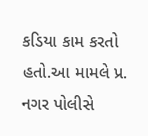કડિયા કામ કરતો હતો.આ મામલે પ્ર. નગર પોલીસે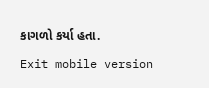કાગળો કર્યા હતા.

Exit mobile version